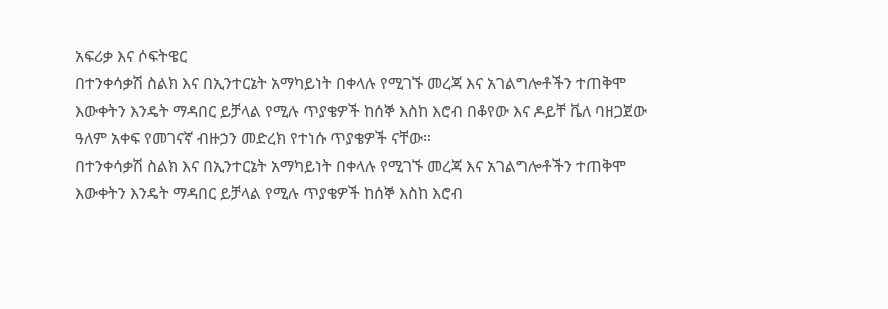አፍሪቃ እና ሶፍትዌር
በተንቀሳቃሽ ስልክ እና በኢንተርኔት አማካይነት በቀላሉ የሚገኙ መረጃ እና አገልግሎቶችን ተጠቅሞ እውቀትን እንዴት ማዳበር ይቻላል የሚሉ ጥያቄዎች ከሰኞ እስከ እሮብ በቆየው እና ዶይቸ ቬለ ባዘጋጀው ዓለም አቀፍ የመገናኛ ብዙኃን መድረክ የተነሱ ጥያቄዎች ናቸው።
በተንቀሳቃሽ ስልክ እና በኢንተርኔት አማካይነት በቀላሉ የሚገኙ መረጃ እና አገልግሎቶችን ተጠቅሞ እውቀትን እንዴት ማዳበር ይቻላል የሚሉ ጥያቄዎች ከሰኞ እስከ እሮብ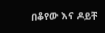በቆየው እና ዶይቸ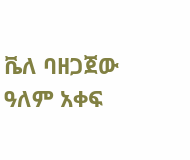ቬለ ባዘጋጀው ዓለም አቀፍ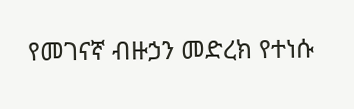የመገናኛ ብዙኃን መድረክ የተነሱ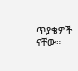ጥያቄዎች ናቸው።